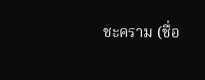ชะคราม (ชื่อ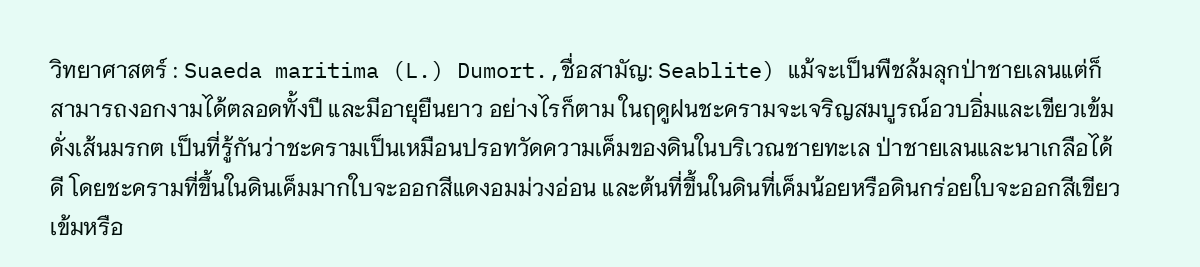วิทยาศาสตร์ : Suaeda maritima (L.) Dumort.,ชื่อสามัญ: Seablite) แม้จะเป็นพืชล้มลุกป่าชายเลนแต่ก็สามารถงอกงามได้ตลอดทั้งปี และมีอายุยืนยาว อย่างไรก็ตาม ในฤดูฝนชะครามจะเจริญสมบูรณ์อวบอิ่มและเขียวเข้มดั่งเส้นมรกต เป็นที่รู้กันว่าชะครามเป็นเหมือนปรอทวัดความเค็มของดินในบริเวณชายทะเล ป่าชายเลนและนาเกลือได้ดี โดยชะครามที่ขึ้นในดินเค็มมากใบจะออกสีแดงอมม่วงอ่อน และต้นที่ขึ้นในดินที่เค็มน้อยหรือดินกร่อยใบจะออกสีเขียวเข้มหรือ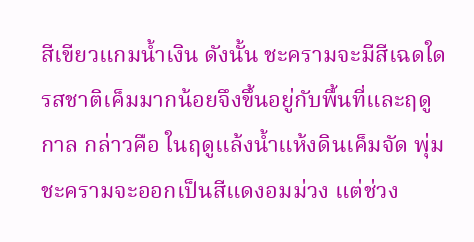สีเขียวแกมน้ำเงิน ดังนั้น ชะครามจะมีสีเฉดใด รสชาติเค็มมากน้อยจึงขึ้นอยู่กับพื้นที่และฤดูกาล กล่าวคือ ในฤดูแล้งน้ำแห้งดินเค็มจัด พุ่มชะครามจะออกเป็นสีแดงอมม่วง แต่ช่วง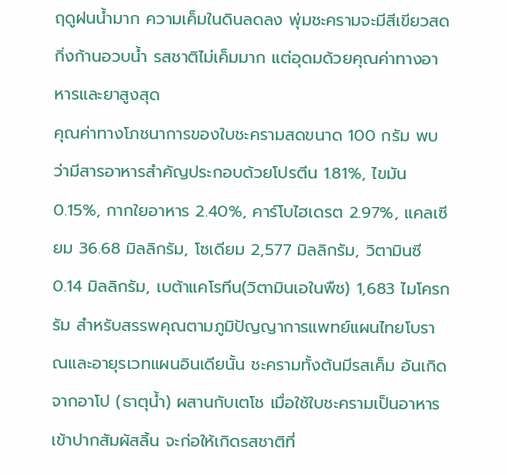ฤดูฝนน้ำมาก ความเค็มในดินลดลง พุ่มชะครามจะมีสีเขียวสด กิ่งก้านอวบน้ำ รสชาติไม่เค็มมาก แต่อุดมด้วยคุณค่าทางอาหารและยาสูงสุด
คุณค่าทางโภชนาการของใบชะครามสดขนาด 100 กรัม พบว่ามีสารอาหารสำคัญประกอบด้วยโปรตีน 1.81%, ไขมัน 0.15%, กากใยอาหาร 2.40%, คาร์โบไฮเดรต 2.97%, แคลเซียม 36.68 มิลลิกรัม, โซเดียม 2,577 มิลลิกรัม, วิตามินซี 0.14 มิลลิกรัม, เบต้าแคโรทีน(วิตามินเอในพืช) 1,683 ไมโครกรัม สำหรับสรรพคุณตามภูมิปัญญาการแพทย์แผนไทยโบราณและอายุรเวทแผนอินเดียนั้น ชะครามทั้งต้นมีรสเค็ม อันเกิดจากอาโป (ธาตุน้ำ) ผสานกับเตโช เมื่อใช้ใบชะครามเป็นอาหารเข้าปากสัมผัสลิ้น จะก่อให้เกิดรสชาติที่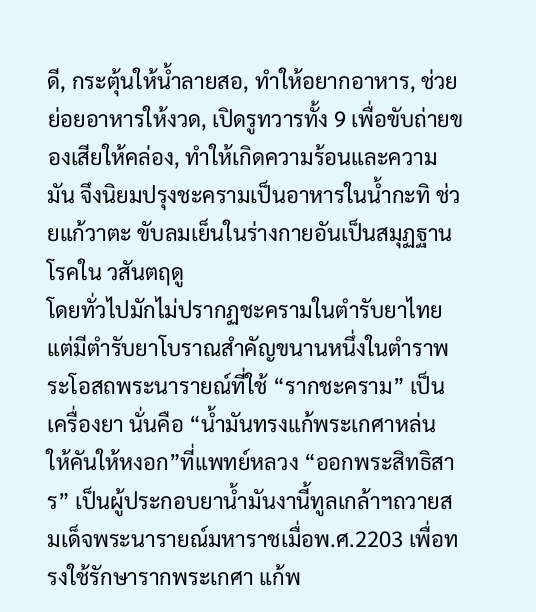ดี, กระตุ้นให้น้ำลายสอ, ทำให้อยากอาหาร, ช่วยย่อยอาหารให้งวด, เปิดรูทวารทั้ง 9 เพื่อขับถ่ายของเสียให้คล่อง, ทำให้เกิดความร้อนและความมัน จึงนิยมปรุงชะครามเป็นอาหารในน้ำกะทิ ช่วยแก้วาตะ ขับลมเย็นในร่างกายอันเป็นสมุฏฐานโรคใน วสันตฤดู
โดยทั่วไปมักไม่ปรากฏชะครามในตำรับยาไทย แต่มีตำรับยาโบราณสำคัญขนานหนึ่งในตำราพระโอสถพระนารายณ์ที่ใช้ “รากชะคราม” เป็นเครื่องยา นั่นคือ “น้ำมันทรงแก้พระเกศาหล่น ให้คันให้หงอก”ที่แพทย์หลวง “ออกพระสิทธิสาร” เป็นผู้ประกอบยาน้ำมันงานี้ทูลเกล้าฯถวายสมเด็จพระนารายณ์มหาราชเมื่อพ.ศ.2203 เพื่อทรงใช้รักษารากพระเกศา แก้พ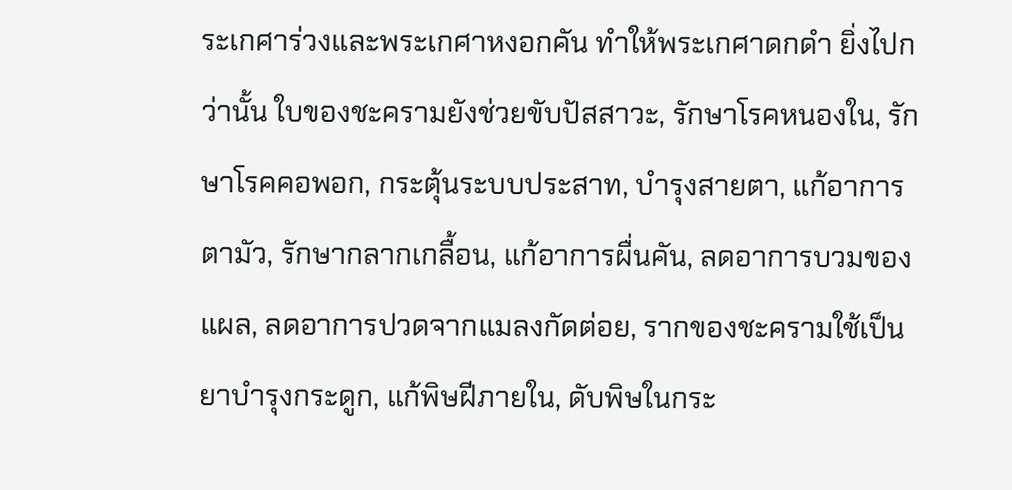ระเกศาร่วงและพระเกศาหงอกคัน ทำให้พระเกศาดกดำ ยิ่งไปกว่านั้น ใบของชะครามยังช่วยขับปัสสาวะ, รักษาโรคหนองใน, รักษาโรคคอพอก, กระตุ้นระบบประสาท, บำรุงสายตา, แก้อาการตามัว, รักษากลากเกลื้อน, แก้อาการผื่นคัน, ลดอาการบวมของแผล, ลดอาการปวดจากแมลงกัดต่อย, รากของชะครามใช้เป็นยาบำรุงกระดูก, แก้พิษฝีภายใน, ดับพิษในกระ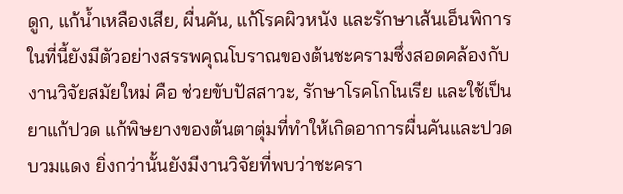ดูก, แก้น้ำเหลืองเสีย, ผื่นคัน, แก้โรคผิวหนัง และรักษาเส้นเอ็นพิการ
ในที่นี้ยังมีตัวอย่างสรรพคุณโบราณของต้นชะครามซึ่งสอดคล้องกับงานวิจัยสมัยใหม่ คือ ช่วยขับปัสสาวะ, รักษาโรคโกโนเรีย และใช้เป็นยาแก้ปวด แก้พิษยางของต้นตาตุ่มที่ทำให้เกิดอาการผื่นคันและปวดบวมแดง ยิ่งกว่านั้นยังมีงานวิจัยที่พบว่าชะครา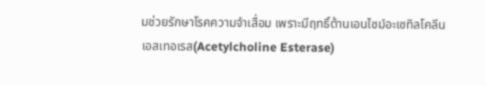มช่วยรักษาโรคความจำเสื่อม เพราะมีฤทธิ์ต้านเอนไซม์อะเซทิลโคลีนเอสเทอเรส(Acetylcholine Esterase)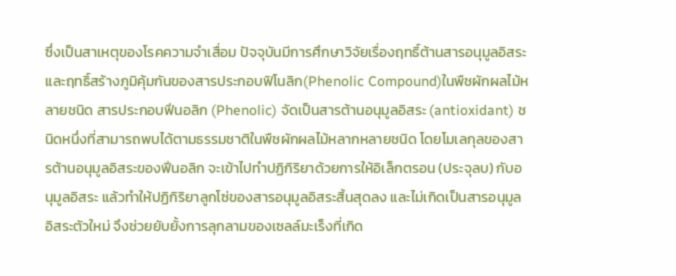ซึ่งเป็นสาเหตุของโรคความจำเสื่อม ปัจจุบันมีการศึกษาวิจัยเรื่องฤทธิ์ต้านสารอนุมูลอิสระและฤทธิ์สร้างภูมิคุ้มกันของสารประกอบฟิโนลิก(Phenolic Compound)ในพืชผักผลไม้หลายชนิด สารประกอบฟีนอลิก (Phenolic) จัดเป็นสารต้านอนุมูลอิสระ (antioxidant) ชนิดหนึ่งที่สามารถพบได้ตามธรรมชาติในพืชผักผลไม้หลากหลายชนิด โดยโมเลกุลของสารต้านอนุมูลอิสระของฟีนอลิก จะเข้าไปทำปฏิกิริยาด้วยการให้อิเล็กตรอน (ประจุลบ) กับอนุมูลอิสระ แล้วทำให้ปฏิกิริยาลูกโซ่ของสารอนุมูลอิสระสิ้นสุดลง และไม่เกิดเป็นสารอนุมูลอิสระตัวใหม่ จึงช่วยยับยั้งการลุกลามของเซลล์มะเร็งที่เกิด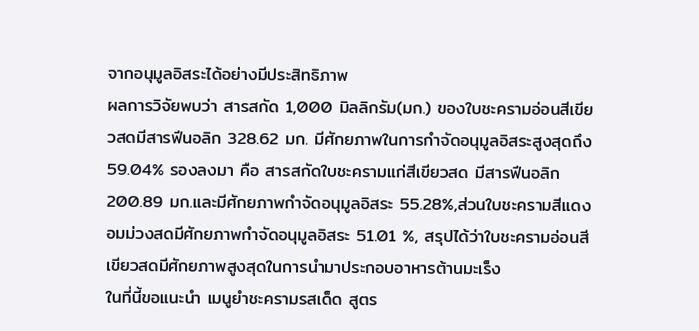จากอนุมูลอิสระได้อย่างมีประสิทธิภาพ
ผลการวิจัยพบว่า สารสกัด 1,000 มิลลิกรัม(มก.) ของใบชะครามอ่อนสีเขียวสดมีสารฟีนอลิก 328.62 มก. มีศักยภาพในการกําจัดอนุมูลอิสระสูงสุดถึง 59.04% รองลงมา คือ สารสกัดใบชะครามแก่สีเขียวสด มีสารฟีนอลิก 200.89 มก.และมีศักยภาพกำจัดอนุมูลอิสระ 55.28%,ส่วนใบชะครามสีแดงอมม่วงสดมีศักยภาพกำจัดอนุมูลอิสระ 51.01 %, สรุปได้ว่าใบชะครามอ่อนสีเขียวสดมีศักยภาพสูงสุดในการนำมาประกอบอาหารต้านมะเร็ง
ในที่นี้ขอแนะนำ เมนูยำชะครามรสเด็ด สูตร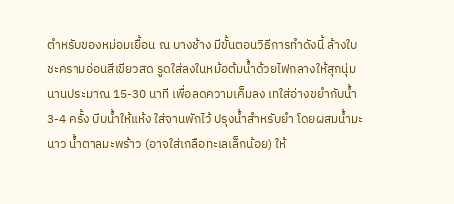ตําหรับของหม่อมเยื้อน ณ บางช้าง มีขั้นตอนวิธีการทำดังนี้ ล้างใบชะครามอ่อนสีเขียวสด รูดใส่ลงในหม้อต้มน้ำด้วยไฟกลางให้สุกนุ่มนานประมาณ 15-30 นาที เพื่อลดความเค็มลง เทใส่อ่างขยำกับน้ำ 3-4 ครั้ง บีบน้ำให้แห้ง ใส่จานพักไว้ ปรุงน้ำสำหรับยํา โดยผสมน้ำมะนาว น้ำตาลมะพร้าว (อาจใส่เกลือทะเลเล็กน้อย) ให้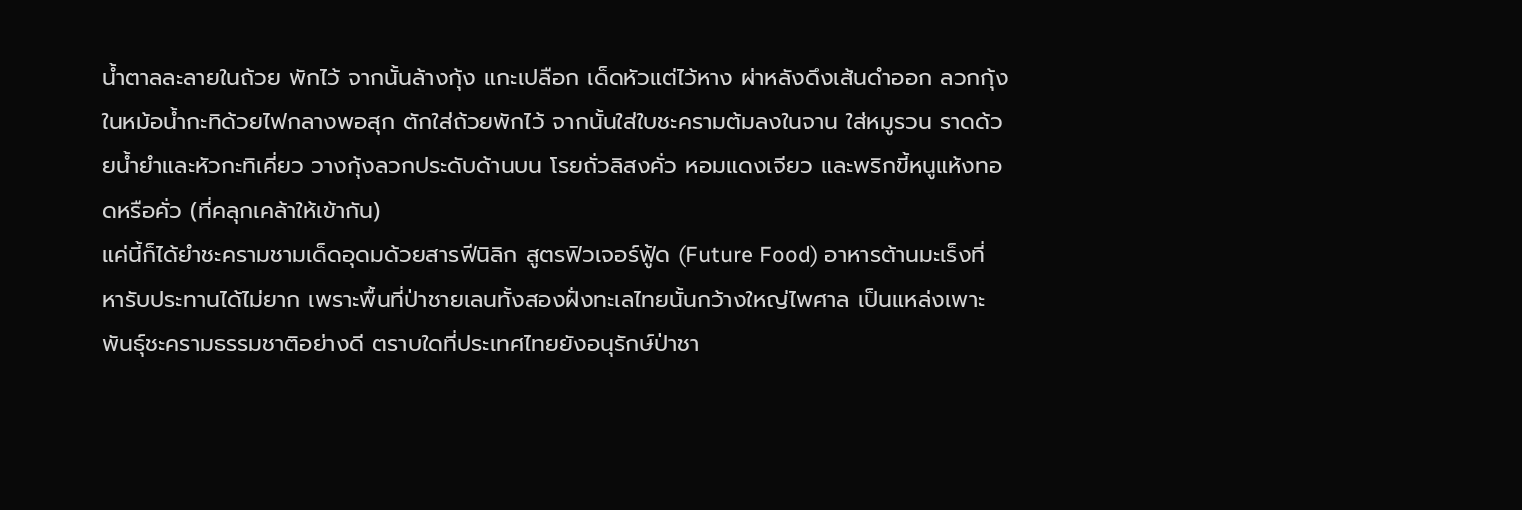น้ำตาลละลายในถ้วย พักไว้ จากนั้นล้างกุ้ง แกะเปลือก เด็ดหัวแต่ไว้หาง ผ่าหลังดึงเส้นดำออก ลวกกุ้งในหม้อน้ำกะทิด้วยไฟกลางพอสุก ตักใส่ถ้วยพักไว้ จากนั้นใส่ใบชะครามต้มลงในจาน ใส่หมูรวน ราดด้วยน้ำยําและหัวกะทิเคี่ยว วางกุ้งลวกประดับด้านบน โรยถั่วลิสงคั่ว หอมแดงเจียว และพริกขี้หนูแห้งทอดหรือคั่ว (ที่คลุกเคล้าให้เข้ากัน)
แค่นี้ก็ได้ยำชะครามชามเด็ดอุดมด้วยสารฟีนิลิก สูตรฟิวเจอร์ฟู้ด (Future Food) อาหารต้านมะเร็งที่หารับประทานได้ไม่ยาก เพราะพื้นที่ป่าชายเลนทั้งสองฝั่งทะเลไทยนั้นกว้างใหญ่ไพศาล เป็นแหล่งเพาะพันธุ์ชะครามธรรมชาติอย่างดี ตราบใดที่ประเทศไทยยังอนุรักษ์ป่าชา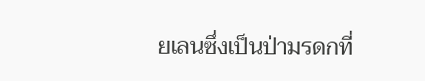ยเลนซึ่งเป็นป่ามรดกที่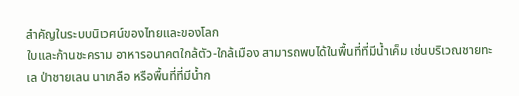สำคัญในระบบนิเวศน์ของไทยและของโลก
ใบและก้านชะคราม อาหารอนาคตใกล้ตัว-ใกล้เมือง สามารถพบได้ในพื้นที่ที่มีน้ำเค็ม เช่นบริเวณชายทะเล ป่าชายเลน นาเกลือ หรือพื้นที่ที่มีน้ำก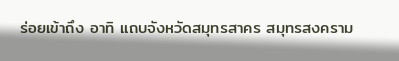ร่อยเข้าถึง อาทิ แถบจังหวัดสมุทรสาคร สมุทรสงคราม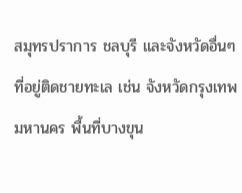สมุทรปราการ ชลบุรี และจังหวัดอื่นๆ ที่อยู่ติดชายทะเล เช่น จังหวัดกรุงเทพมหานคร พื้นที่บางขุน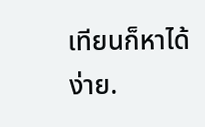เทียนก็หาได้ง่าย.